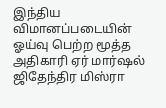இந்திய விமானப்படையின் ஓய்வு பெற்ற மூத்த அதிகாரி ஏர் மார்ஷல் ஜிதேந்திர மிஸ்ரா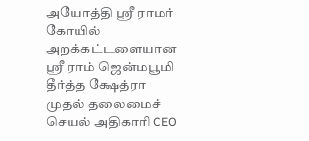அயோத்தி ஸ்ரீ ராமர் கோயில் அறக்கட்டளையான ஸ்ரீ ராம் ஜென்மபூமி தீர்த்த க்ஷேத்ரா முதல் தலைமைச் செயல் அதிகாரி CEO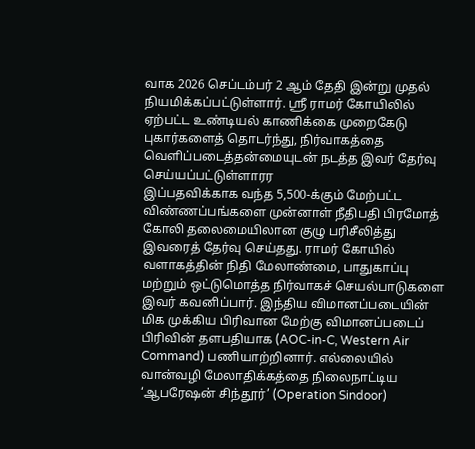வாக 2026 செப்டம்பர் 2 ஆம் தேதி இன்று முதல் நியமிக்கப்பட்டுள்ளார். ஸ்ரீ ராமர் கோயிலில் ஏற்பட்ட உண்டியல் காணிக்கை முறைகேடு புகார்களைத் தொடர்ந்து, நிர்வாகத்தை வெளிப்படைத்தன்மையுடன் நடத்த இவர் தேர்வு செய்யப்பட்டுள்ளாரர
இப்பதவிக்காக வந்த 5,500-க்கும் மேற்பட்ட விண்ணப்பங்களை முன்னாள் நீதிபதி பிரமோத் கோலி தலைமையிலான குழு பரிசீலித்து இவரைத் தேர்வு செய்தது. ராமர் கோயில் வளாகத்தின் நிதி மேலாண்மை, பாதுகாப்பு மற்றும் ஒட்டுமொத்த நிர்வாகச் செயல்பாடுகளை இவர் கவனிப்பார். இந்திய விமானப்படையின் மிக முக்கிய பிரிவான மேற்கு விமானப்படைப் பிரிவின் தளபதியாக (AOC-in-C, Western Air Command) பணியாற்றினார். எல்லையில் வான்வழி மேலாதிக்கத்தை நிலைநாட்டிய ‘ஆபரேஷன் சிந்தூர்’ (Operation Sindoor)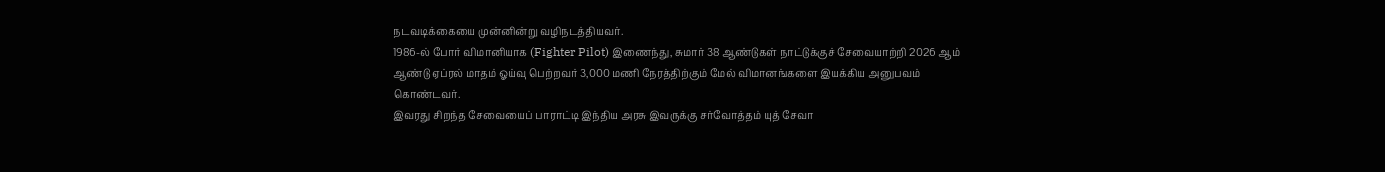நடவடிக்கையை முன்னின்று வழிநடத்தியவர்.
1986-ல் போர் விமானியாக (Fighter Pilot) இணைந்து, சுமார் 38 ஆண்டுகள் நாட்டுக்குச் சேவையாற்றி 2026 ஆம் ஆண்டு ஏப்ரல் மாதம் ஓய்வு பெற்றவர் 3,000 மணி நேரத்திற்கும் மேல் விமானங்களை இயக்கிய அனுபவம் கொண்டவர்.
இவரது சிறந்த சேவையைப் பாராட்டி இந்திய அரசு இவருக்கு சர்வோத்தம் யுத் சேவா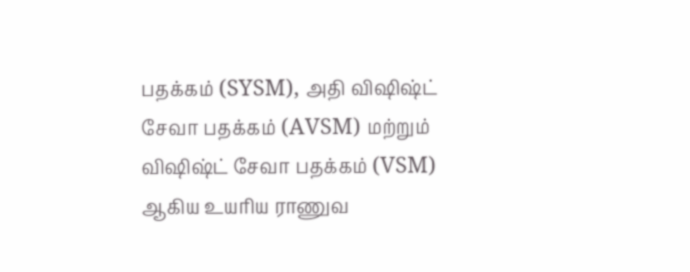பதக்கம் (SYSM), அதி விஷிஷ்ட் சேவா பதக்கம் (AVSM) மற்றும் விஷிஷ்ட் சேவா பதக்கம் (VSM) ஆகிய உயரிய ராணுவ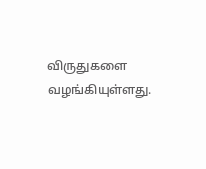விருதுகளை வழங்கியுள்ளது.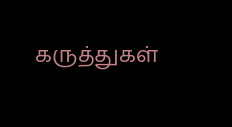கருத்துகள்